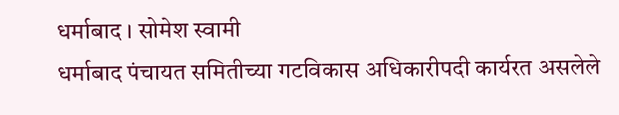धर्माबाद । सोमेश स्वामी
धर्माबाद पंचायत समितीच्या गटविकास अधिकारीपदी कार्यरत असलेले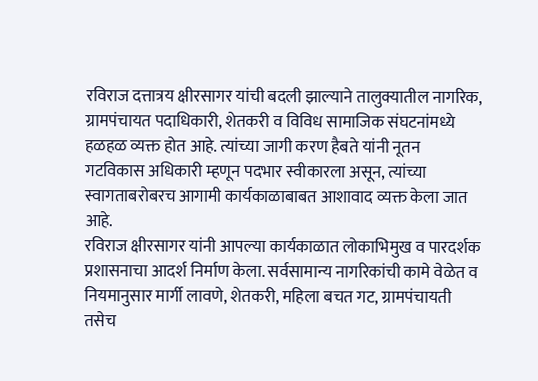रविराज दत्तात्रय क्षीरसागर यांची बदली झाल्याने तालुक्यातील नागरिक, ग्रामपंचायत पदाधिकारी, शेतकरी व विविध सामाजिक संघटनांमध्ये हळहळ व्यक्त होत आहे. त्यांच्या जागी करण हैबते यांनी नूतन गटविकास अधिकारी म्हणून पदभार स्वीकारला असून, त्यांच्या स्वागताबरोबरच आगामी कार्यकाळाबाबत आशावाद व्यक्त केला जात आहे.
रविराज क्षीरसागर यांनी आपल्या कार्यकाळात लोकाभिमुख व पारदर्शक प्रशासनाचा आदर्श निर्माण केला. सर्वसामान्य नागरिकांची कामे वेळेत व नियमानुसार मार्गी लावणे, शेतकरी, महिला बचत गट, ग्रामपंचायती तसेच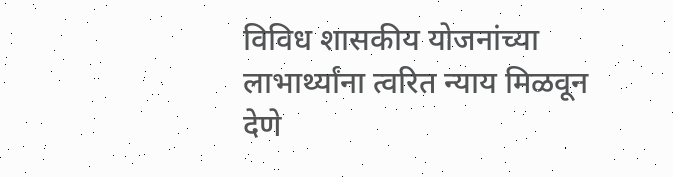विविध शासकीय योजनांच्या लाभार्थ्यांना त्वरित न्याय मिळवून देणे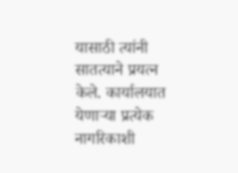यासाठी त्यांनी सातत्याने प्रयत्न केले. कार्यालयात येणाऱ्या प्रत्येक नागरिकाशी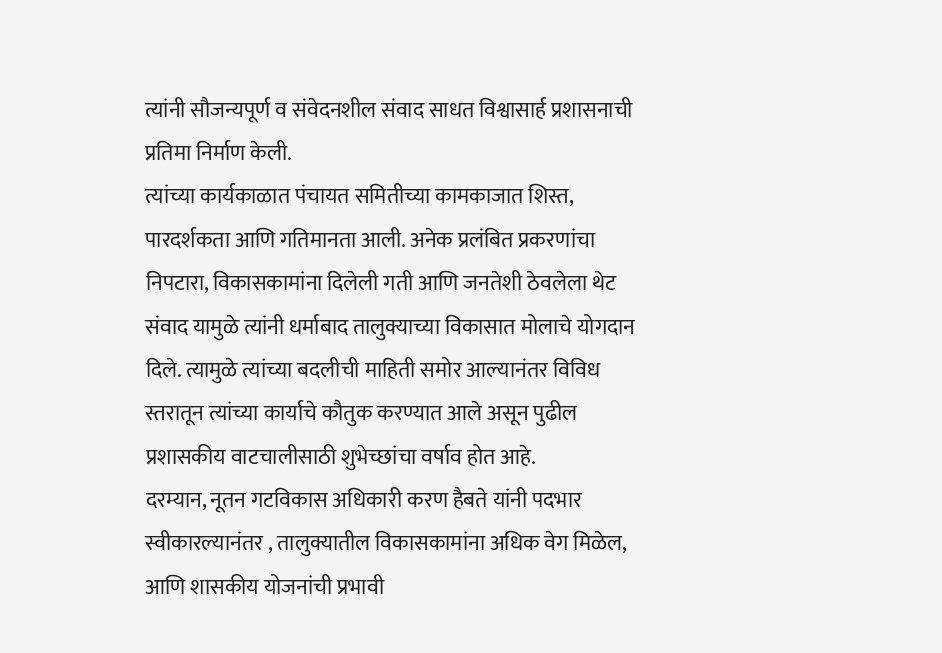त्यांनी सौजन्यपूर्ण व संवेदनशील संवाद साधत विश्वासार्ह प्रशासनाची प्रतिमा निर्माण केली.
त्यांच्या कार्यकाळात पंचायत समितीच्या कामकाजात शिस्त, पारदर्शकता आणि गतिमानता आली. अनेक प्रलंबित प्रकरणांचा निपटारा, विकासकामांना दिलेली गती आणि जनतेशी ठेवलेला थेट संवाद यामुळे त्यांनी धर्माबाद तालुक्याच्या विकासात मोलाचे योगदान दिले. त्यामुळे त्यांच्या बदलीची माहिती समोर आल्यानंतर विविध स्तरातून त्यांच्या कार्याचे कौतुक करण्यात आले असून पुढील प्रशासकीय वाटचालीसाठी शुभेच्छांचा वर्षाव होत आहे.
दरम्यान, नूतन गटविकास अधिकारी करण हैबते यांनी पदभार स्वीकारल्यानंतर , तालुक्यातील विकासकामांना अधिक वेग मिळेल, आणि शासकीय योजनांची प्रभावी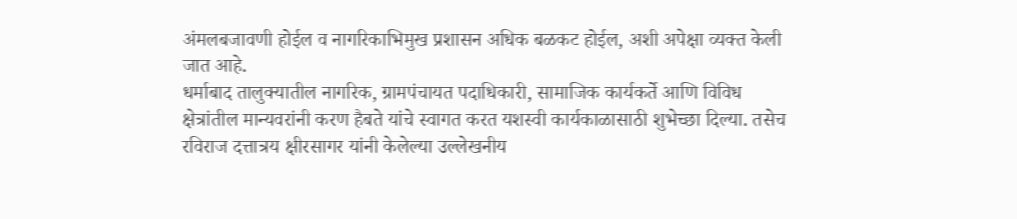अंमलबजावणी होईल व नागरिकाभिमुख प्रशासन अधिक बळकट होईल, अशी अपेक्षा व्यक्त केली जात आहे.
धर्माबाद तालुक्यातील नागरिक, ग्रामपंचायत पदाधिकारी, सामाजिक कार्यकर्ते आणि विविध क्षेत्रांतील मान्यवरांनी करण हैबते यांचे स्वागत करत यशस्वी कार्यकाळासाठी शुभेच्छा दिल्या. तसेच रविराज दत्तात्रय क्षीरसागर यांनी केलेल्या उल्लेखनीय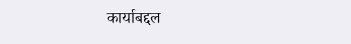कार्याबद्दल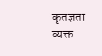कृतज्ञता व्यक्त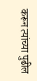करून त्यांच्या पुढील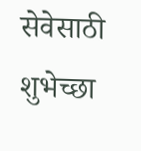सेवेसाठी शुभेच्छा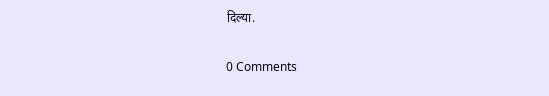दिल्या.

0 Comments